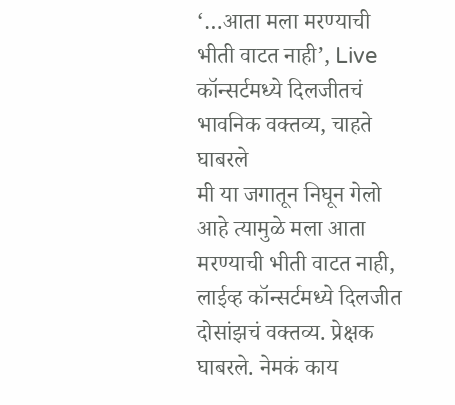‘…आता मला मरण्याची भीती वाटत नाही’, Live कॉन्सर्टमध्ये दिलजीतचं भावनिक वक्तव्य, चाहते घाबरले
मी या जगातून निघून गेलो आहे त्यामुळे मला आता मरण्याची भीती वाटत नाही, लाईव्ह कॉन्सर्टमध्ये दिलजीत दोसांझचं वक्तव्य. प्रेक्षक घाबरले. नेमकं काय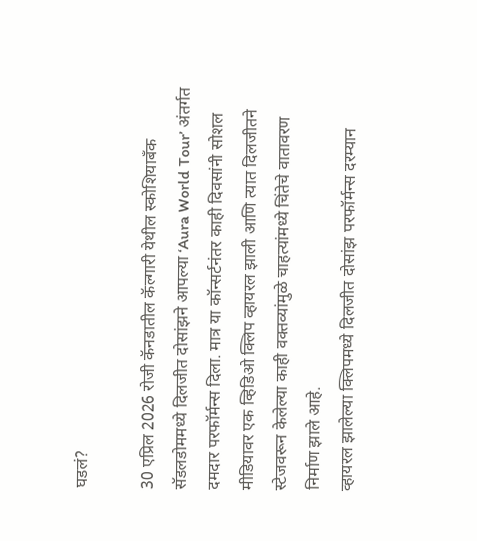घडलं?

30 एप्रिल 2026 रोजी कॅनडातील कॅल्गारी येथील स्कोशियाबँक सॅडलडोममध्ये दिलजीत दोसांझने आपल्या ‘Aura World Tour’ अंतर्गत दमदार परफॉर्मन्स दिला. मात्र या कॉन्सर्टनंतर काही दिवसांनी सोशल मीडियावर एक व्हिडिओ क्लिप व्हायरल झाली आणि त्यात दिलजीतने स्टेजवरून केलेल्या काही वक्तव्यांमुळे चाहत्यांमध्ये चिंतेचे वातावरण निर्माण झाले आहे.
व्हायरल झालेल्या क्लिपमध्ये दिलजीत दोसांझ परफॉर्मन्स दरम्यान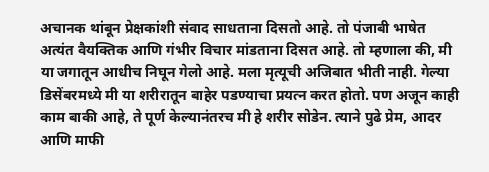अचानक थांबून प्रेक्षकांशी संवाद साधताना दिसतो आहे. तो पंजाबी भाषेत अत्यंत वैयक्तिक आणि गंभीर विचार मांडताना दिसत आहे. तो म्हणाला की, मी या जगातून आधीच निघून गेलो आहे. मला मृत्यूची अजिबात भीती नाही. गेल्या डिसेंबरमध्ये मी या शरीरातून बाहेर पडण्याचा प्रयत्न करत होतो. पण अजून काही काम बाकी आहे, ते पूर्ण केल्यानंतरच मी हे शरीर सोडेन. त्याने पुढे प्रेम, आदर आणि माफी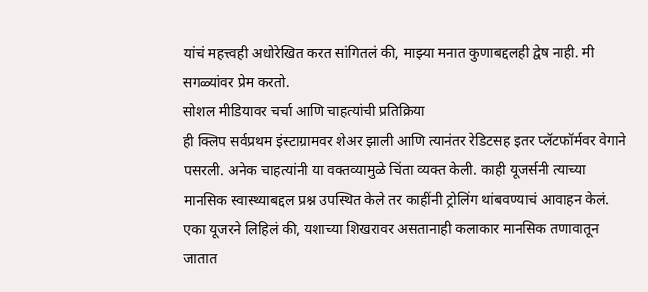यांचं महत्त्वही अधोरेखित करत सांगितलं की, माझ्या मनात कुणाबद्दलही द्वेष नाही. मी सगळ्यांवर प्रेम करतो.
सोशल मीडियावर चर्चा आणि चाहत्यांची प्रतिक्रिया
ही क्लिप सर्वप्रथम इंस्टाग्रामवर शेअर झाली आणि त्यानंतर रेडिटसह इतर प्लॅटफॉर्मवर वेगाने पसरली. अनेक चाहत्यांनी या वक्तव्यामुळे चिंता व्यक्त केली. काही यूजर्सनी त्याच्या मानसिक स्वास्थ्याबद्दल प्रश्न उपस्थित केले तर काहींनी ट्रोलिंग थांबवण्याचं आवाहन केलं. एका यूजरने लिहिलं की, यशाच्या शिखरावर असतानाही कलाकार मानसिक तणावातून जातात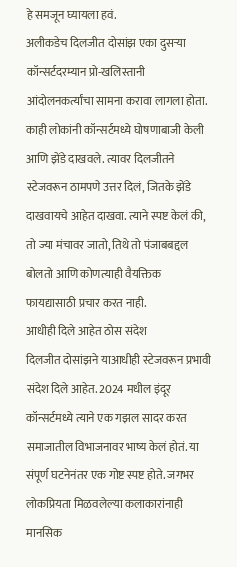हे समजून घ्यायला हवं.
अलीकडेच दिलजीत दोसांझ एका दुसऱ्या कॉन्सर्टदरम्यान प्रो-खलिस्तानी आंदोलनकर्त्यांचा सामना करावा लागला होता. काही लोकांनी कॉन्सर्टमध्ये घोषणाबाजी केली आणि झेंडे दाखवले. त्यावर दिलजीतने स्टेजवरून ठामपणे उत्तर दिलं, जितके झेंडे दाखवायचे आहेत दाखवा. त्याने स्पष्ट केलं की, तो ज्या मंचावर जातो, तिथे तो पंजाबबद्दल बोलतो आणि कोणत्याही वैयक्तिक फायद्यासाठी प्रचार करत नाही.
आधीही दिले आहेत ठोस संदेश
दिलजीत दोसांझने याआधीही स्टेजवरून प्रभावी संदेश दिले आहेत. 2024 मधील इंदूर कॉन्सर्टमध्ये त्याने एक गझल सादर करत समाजातील विभाजनावर भाष्य केलं होतं. या संपूर्ण घटनेनंतर एक गोष्ट स्पष्ट होते. जगभर लोकप्रियता मिळवलेल्या कलाकारांनाही मानसिक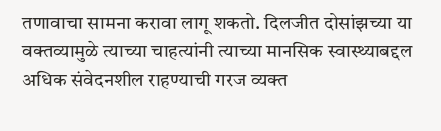तणावाचा सामना करावा लागू शकतो. दिलजीत दोसांझच्या या वक्तव्यामुळे त्याच्या चाहत्यांनी त्याच्या मानसिक स्वास्थ्याबद्दल अधिक संवेदनशील राहण्याची गरज व्यक्त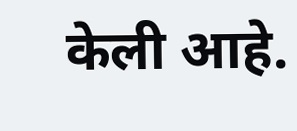केली आहे.